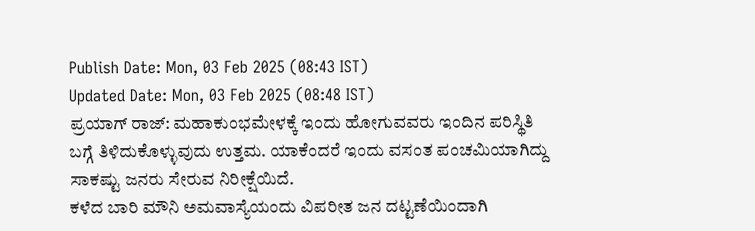Publish Date: Mon, 03 Feb 2025 (08:43 IST)
Updated Date: Mon, 03 Feb 2025 (08:48 IST)
ಪ್ರಯಾಗ್ ರಾಜ್: ಮಹಾಕುಂಭಮೇಳಕ್ಕೆ ಇಂದು ಹೋಗುವವರು ಇಂದಿನ ಪರಿಸ್ಥಿತಿ ಬಗ್ಗೆ ತಿಳಿದುಕೊಳ್ಳುವುದು ಉತ್ತಮ. ಯಾಕೆಂದರೆ ಇಂದು ವಸಂತ ಪಂಚಮಿಯಾಗಿದ್ದು ಸಾಕಷ್ಟು ಜನರು ಸೇರುವ ನಿರೀಕ್ಷೆಯಿದೆ.
ಕಳೆದ ಬಾರಿ ಮೌನಿ ಅಮವಾಸ್ಯೆಯಂದು ವಿಪರೀತ ಜನ ದಟ್ಟಣೆಯಿಂದಾಗಿ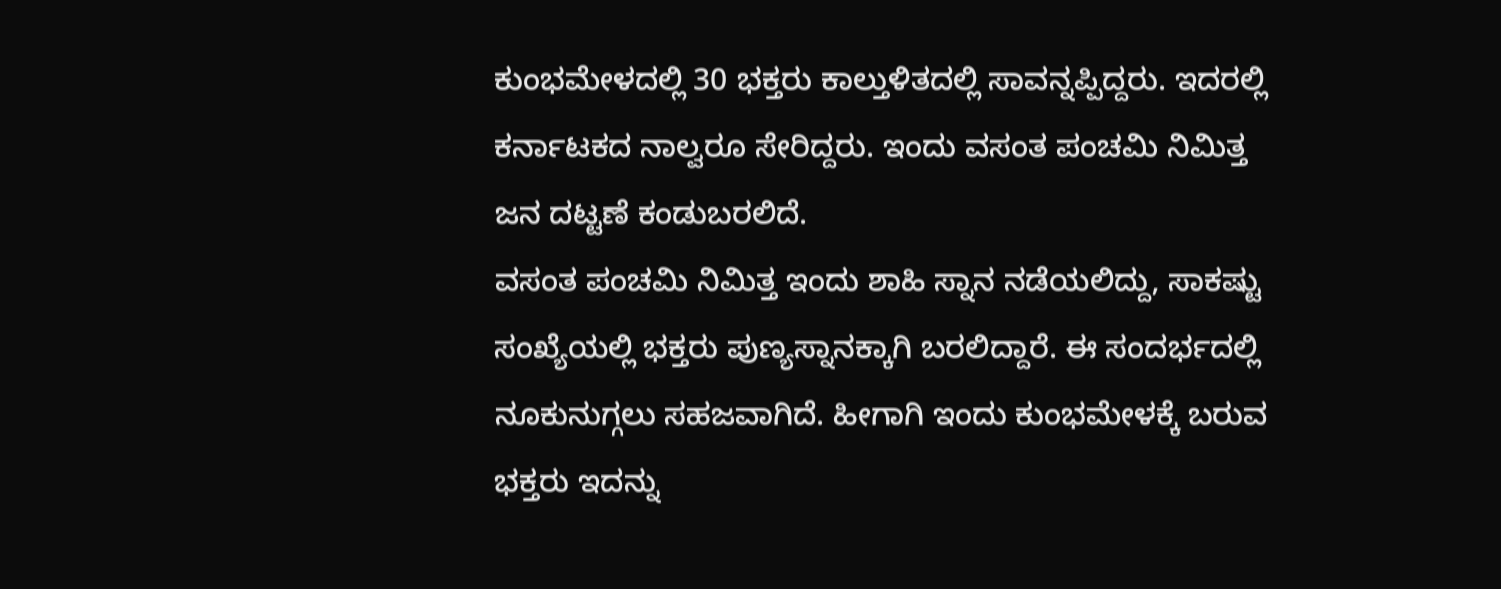ಕುಂಭಮೇಳದಲ್ಲಿ 30 ಭಕ್ತರು ಕಾಲ್ತುಳಿತದಲ್ಲಿ ಸಾವನ್ನಪ್ಪಿದ್ದರು. ಇದರಲ್ಲಿ ಕರ್ನಾಟಕದ ನಾಲ್ವರೂ ಸೇರಿದ್ದರು. ಇಂದು ವಸಂತ ಪಂಚಮಿ ನಿಮಿತ್ತ ಜನ ದಟ್ಟಣೆ ಕಂಡುಬರಲಿದೆ.
ವಸಂತ ಪಂಚಮಿ ನಿಮಿತ್ತ ಇಂದು ಶಾಹಿ ಸ್ನಾನ ನಡೆಯಲಿದ್ದು, ಸಾಕಷ್ಟು ಸಂಖ್ಯೆಯಲ್ಲಿ ಭಕ್ತರು ಪುಣ್ಯಸ್ನಾನಕ್ಕಾಗಿ ಬರಲಿದ್ದಾರೆ. ಈ ಸಂದರ್ಭದಲ್ಲಿ ನೂಕುನುಗ್ಗಲು ಸಹಜವಾಗಿದೆ. ಹೀಗಾಗಿ ಇಂದು ಕುಂಭಮೇಳಕ್ಕೆ ಬರುವ ಭಕ್ತರು ಇದನ್ನು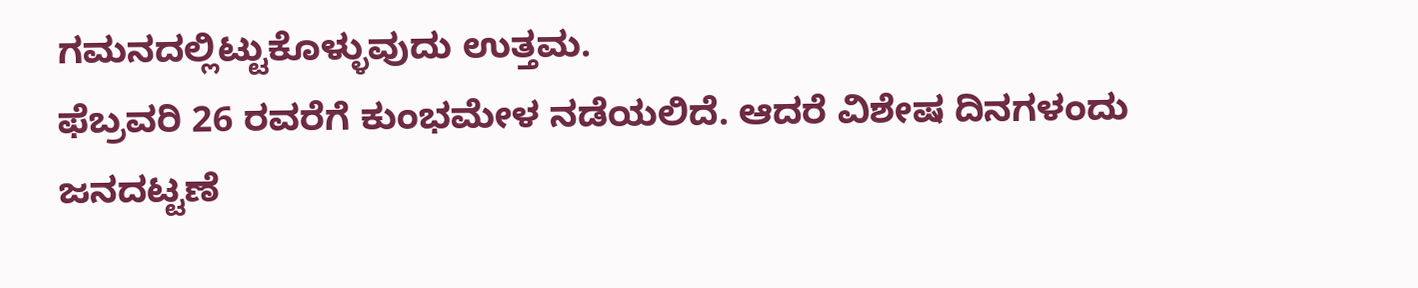ಗಮನದಲ್ಲಿಟ್ಟುಕೊಳ್ಳುವುದು ಉತ್ತಮ.
ಫೆಬ್ರವರಿ 26 ರವರೆಗೆ ಕುಂಭಮೇಳ ನಡೆಯಲಿದೆ. ಆದರೆ ವಿಶೇಷ ದಿನಗಳಂದು ಜನದಟ್ಟಣೆ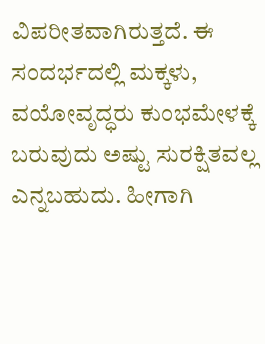ವಿಪರೀತವಾಗಿರುತ್ತದೆ. ಈ ಸಂದರ್ಭದಲ್ಲಿ ಮಕ್ಕಳು, ವಯೋವೃದ್ಧರು ಕುಂಭಮೇಳಕ್ಕೆ ಬರುವುದು ಅಷ್ಟು ಸುರಕ್ಷಿತವಲ್ಲ ಎನ್ನಬಹುದು. ಹೀಗಾಗಿ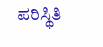ಪರಿಸ್ಥಿತಿ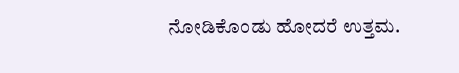ನೋಡಿಕೊಂಡು ಹೋದರೆ ಉತ್ತಮ.